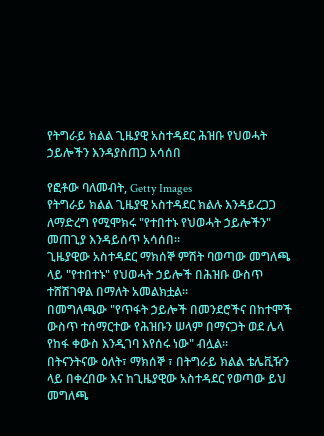የትግራይ ክልል ጊዜያዊ አስተዳደር ሕዝቡ የህወሓት ኃይሎችን እንዳያስጠጋ አሳሰበ

የፎቶው ባለመብት, Getty Images
የትግራይ ክልል ጊዜያዊ አስተዳደር ክልሉ እንዳይረጋጋ ለማድረግ የሚሞክሩ "የተበተኑ የህወሓት ኃይሎችን" መጠጊያ እንዳይሰጥ አሳሰበ።
ጊዜያዊው አስተዳደር ማክሰኞ ምሽት ባወጣው መግለጫ ላይ "የተበተኑ" የህወሓት ኃይሎች በሕዝቡ ውስጥ ተሸሽገዋል በማለት አመልክቷል።
በመግለጫው "የጥፋት ኃይሎች በመንደሮችና በከተሞች ውስጥ ተሰማርተው የሕዝቡን ሠላም በማናጋት ወደ ሌላ የከፋ ቀውስ እንዲገባ እየሰሩ ነው" ብሏል።
በትናንትናው ዕለት፣ ማክሰኞ ፣ በትግራይ ክልል ቴሌቪዥን ላይ በቀረበው እና ከጊዜያዊው አስተዳደር የወጣው ይህ መግለጫ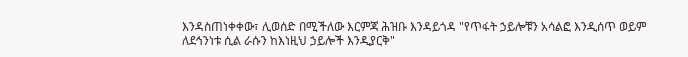እንዳስጠነቀቀው፣ ሊወሰድ በሚችለው እርምጃ ሕዝቡ እንዳይጎዳ "የጥፋት ኃይሎቹን አሳልፎ እንዲሰጥ ወይም ለደኅንነቱ ሲል ራሱን ከእነዚህ ኃይሎች እንዲያርቅ"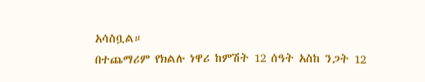አሳስቧል።
በተጨማሪም የክልሉ ነዋሪ ከምሽት 12 ሰዓት አስከ ንጋት 12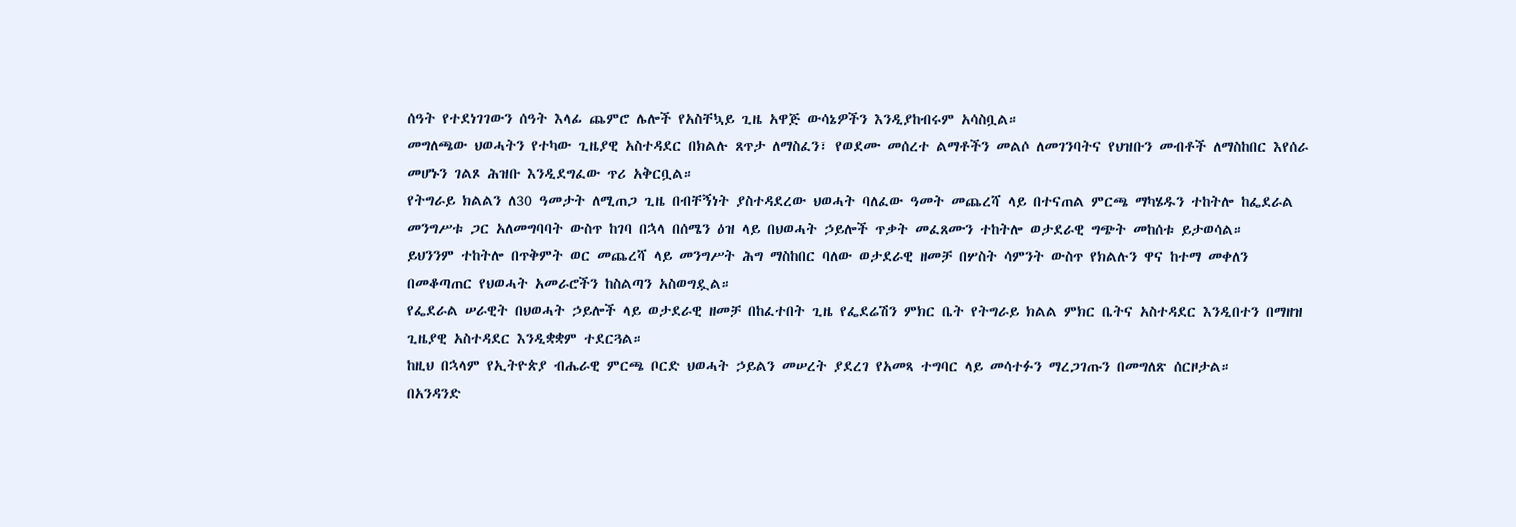ሰዓት የተደነገገውን ሰዓት እላፊ ጨምሮ ሌሎች የአስቸኳይ ጊዜ አዋጅ ውሳኔዎችን እንዲያከብሩም አሳስቧል።
መግለጫው ህወሓትን የተካው ጊዜያዊ አስተዳደር በክልሉ ጸጥታ ለማስፈን፣ የወደሙ መሰረተ ልማቶችን መልሶ ለመገንባትና የህዝቡን መብቶች ለማስከበር እየሰራ መሆኑን ገልጾ ሕዝቡ እንዲደግፈው ጥሪ አቅርቧል።
የትግራይ ክልልን ለ30 ዓመታት ለሚጠጋ ጊዜ በብቸኝነት ያስተዳደረው ህወሓት ባለፈው ዓመት መጨረሻ ላይ በተናጠል ምርጫ ማካሄዱን ተከትሎ ከፌደራል መንግሥቱ ጋር አለመግባባት ውስጥ ከገባ በኋላ በሰሜን ዕዝ ላይ በህወሓት ኃይሎች ጥቃት መፈጸሙን ተከትሎ ወታደራዊ ግጭት መከሰቱ ይታወሳል።
ይህንንም ተከትሎ በጥቅምት ወር መጨረሻ ላይ መንግሥት ሕግ ማስከበር ባለው ወታደራዊ ዘመቻ በሦስት ሳምንት ውስጥ የክልሉን ዋና ከተማ መቀለን በመቆጣጠር የህወሓት አመራሮችን ከስልጣን አስወግዷል።
የፌደራል ሠራዊት በህወሓት ኃይሎች ላይ ወታደራዊ ዘመቻ በከፈተበት ጊዜ የፌደሬሽን ምክር ቤት የትግራይ ክልል ምክር ቤትና አስተዳደር እንዲበተን በማዘዝ ጊዜያዊ አስተዳደር እንዲቋቋም ተደርጓል።
ከዚህ በኋላም የኢትዮጵያ ብሔራዊ ምርጫ ቦርድ ህወሓት ኃይልን መሠረት ያደረገ የአመጻ ተግባር ላይ መሳተፉን ማረጋገጡን በመግለጽ ሰርዞታል።
በአንዳንድ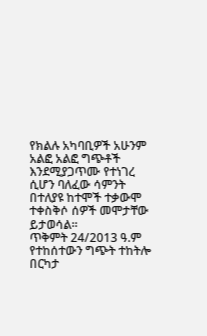የክልሉ አካባቢዎች አሁንም አልፎ አልፎ ግጭቶች እንደሚያጋጥሙ የተነገረ ሲሆን ባለፈው ሳምንት በተለያዩ ከተሞች ተቃውሞ ተቀስቅሶ ሰዎች መሞታቸው ይታወሳል።
ጥቅምት 24/2013 ዓ.ም የተከሰተውን ግጭት ተከትሎ በርካታ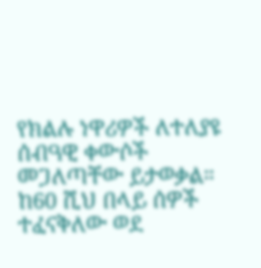የክልሉ ነዋሪዎች ለተለያዩ ሰብዓዊ ቀውሶች መጋለጣቸው ይታወቃል።
ከ60 ሺህ በላይ ሰዎች ተፈናቅለው ወደ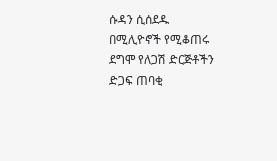ሱዳን ሲሰደዱ በሚሊዮኖች የሚቆጠሩ ደግሞ የለጋሽ ድርጅቶችን ድጋፍ ጠባቂ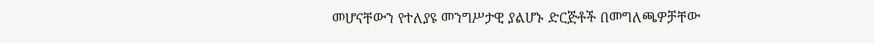መሆናቸውን የተለያዩ መንግሥታዊ ያልሆኑ ድርጅቶች በመግለጫዎቻቸው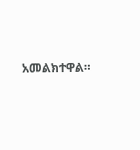አመልክተዋል።